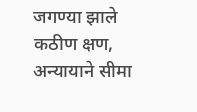जगण्या झाले कठीण क्षण, अन्यायाने सीमा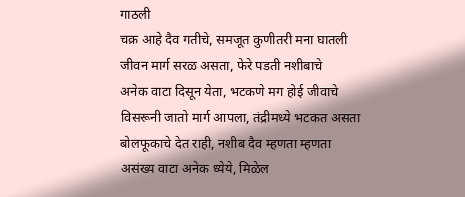गाठली
चक्र आहे दैव गतीचे, समजूत कुणीतरी मना घातली
जीवन मार्ग सरळ असता, फेरे पडती नशीबाचे
अनेक वाटा दिसून येता, भटकणे मग होई जीवाचे
विसरूनी जातो मार्ग आपला, तंद्रीमध्ये भटकत असता
बोलफूकाचे देत राही, नशीब दैव म्हणता म्हणता
असंख्य वाटा अनेक ध्येये, मिळेल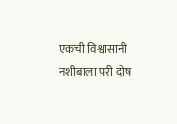एकची विश्वासानी
नशीबाला परी दोष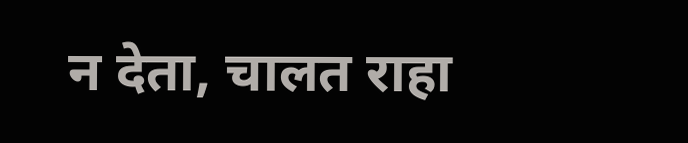न देता, चालत राहा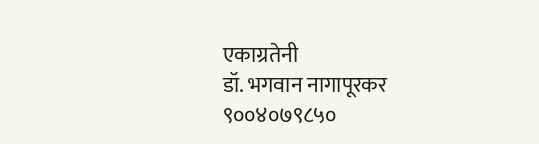एकाग्रतेनी
डॉ. भगवान नागापूरकर
९००४०७९८५०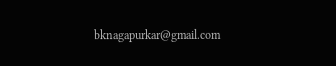bknagapurkar@gmail.com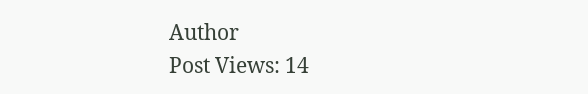Author
Post Views: 14